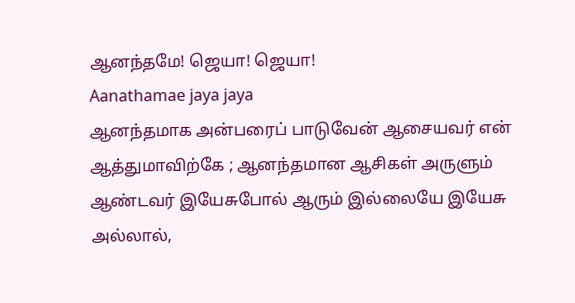ஆனந்தமே! ஜெயா! ஜெயா!
Aanathamae jaya jaya
ஆனந்தமாக அன்பரைப் பாடுவேன் ஆசையவர் என் ஆத்துமாவிற்கே ; ஆனந்தமான ஆசிகள் அருளும் ஆண்டவர் இயேசுபோல் ஆரும் இல்லையே இயேசு அல்லால்,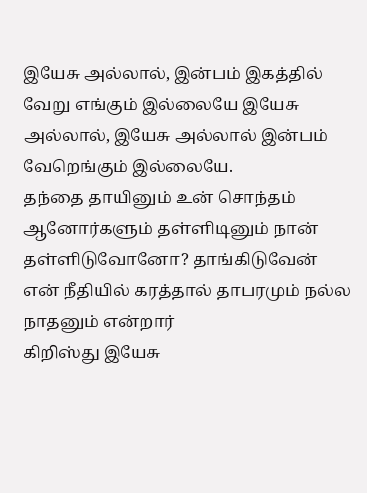இயேசு அல்லால், இன்பம் இகத்தில் வேறு எங்கும் இல்லையே இயேசு அல்லால், இயேசு அல்லால் இன்பம் வேறெங்கும் இல்லையே.
தந்தை தாயினும் உன் சொந்தம் ஆனோர்களும் தள்ளிடினும் நான் தள்ளிடுவோனோ? தாங்கிடுவேன் என் நீதியில் கரத்தால் தாபரமும் நல்ல நாதனும் என்றார்
கிறிஸ்து இயேசு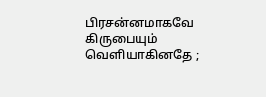பிரசன்னமாகவே கிருபையும் வெளியாகினதே ;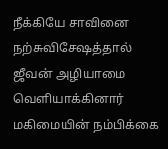நீக்கியே சாவினை நற்சுவிசேஷத்தால் ஜீவன் அழியாமை வெளியாக்கினார்
மகிமையின் நம்பிக்கை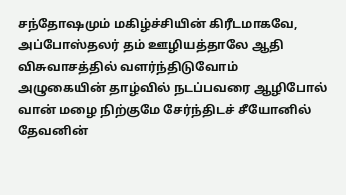சந்தோஷமும் மகிழ்ச்சியின் கிரீடமாகவே, அப்போஸ்தலர் தம் ஊழியத்தாலே ஆதி விசுவாசத்தில் வளர்ந்திடுவோம்
அழுகையின் தாழ்வில் நடப்பவரை ஆழிபோல் வான் மழை நிற்குமே சேர்ந்திடச் சீயோனில் தேவனின்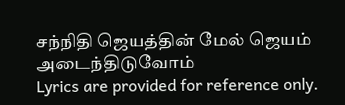சந்நிதி ஜெயத்தின் மேல் ஜெயம் அடைந்திடுவோம்
Lyrics are provided for reference only.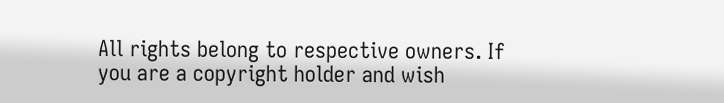All rights belong to respective owners. If you are a copyright holder and wish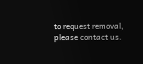to request removal, please contact us.